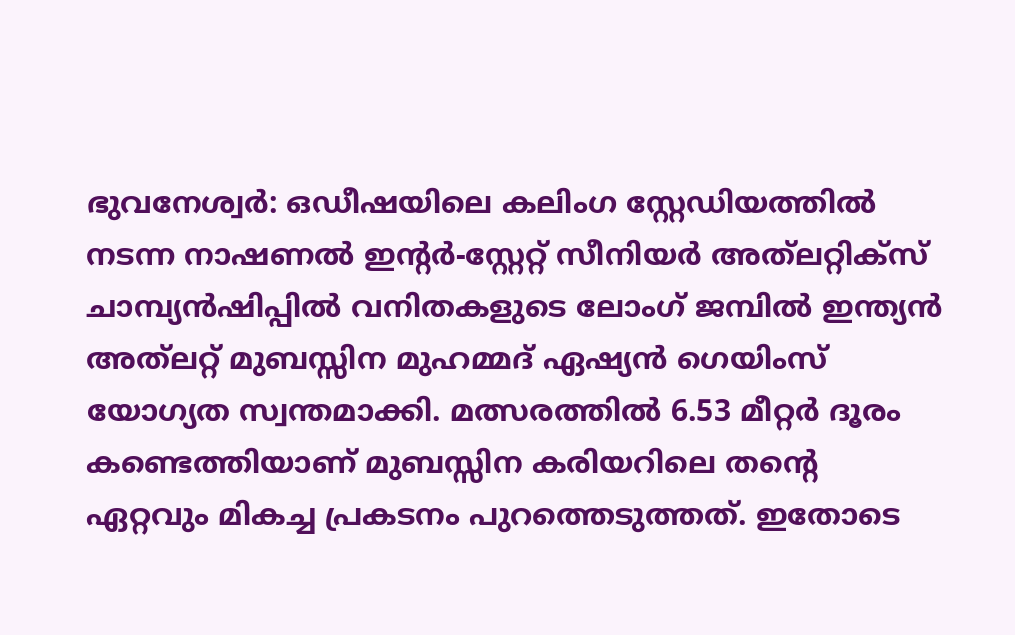ഭുവനേശ്വർ: ഒഡീഷയിലെ കലിംഗ സ്റ്റേഡിയത്തിൽ നടന്ന നാഷണൽ ഇൻ്റർ-സ്റ്റേറ്റ് സീനിയർ അത്‌ലറ്റിക്സ് ചാമ്പ്യൻഷിപ്പിൽ വനിതകളുടെ ലോംഗ് ജമ്പിൽ ഇന്ത്യൻ അത്‌ലറ്റ് മുബസ്സിന മുഹമ്മദ് ഏഷ്യൻ ഗെയിംസ് യോഗ്യത സ്വന്തമാക്കി. മത്സരത്തിൽ 6.53 മീറ്റർ ദൂരം കണ്ടെത്തിയാണ് മുബസ്സിന കരിയറിലെ തന്റെ ഏറ്റവും മികച്ച പ്രകടനം പുറത്തെടുത്തത്. ഇതോടെ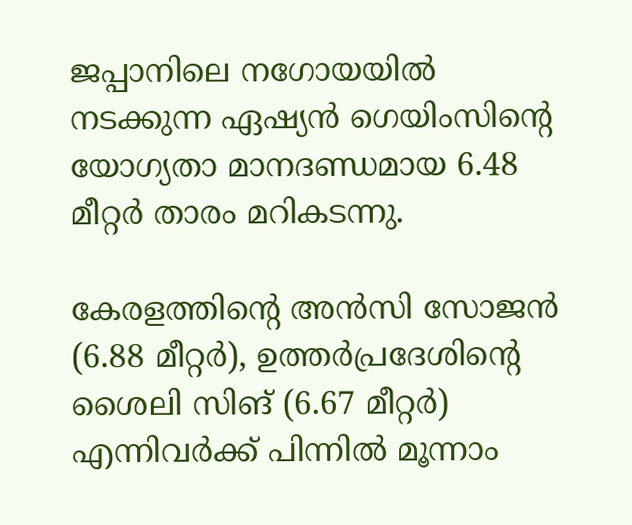ജപ്പാനിലെ നഗോയയിൽ നടക്കുന്ന ഏഷ്യൻ ഗെയിംസിന്റെ യോഗ്യതാ മാനദണ്ഡമായ 6.48 മീറ്റർ താരം മറികടന്നു.

കേരളത്തിൻ്റെ അൻസി സോജൻ (6.88 മീറ്റർ), ഉത്തർപ്രദേശിൻ്റെ ശൈലി സിങ് (6.67 മീറ്റർ) എന്നിവർക്ക് പിന്നിൽ മൂന്നാം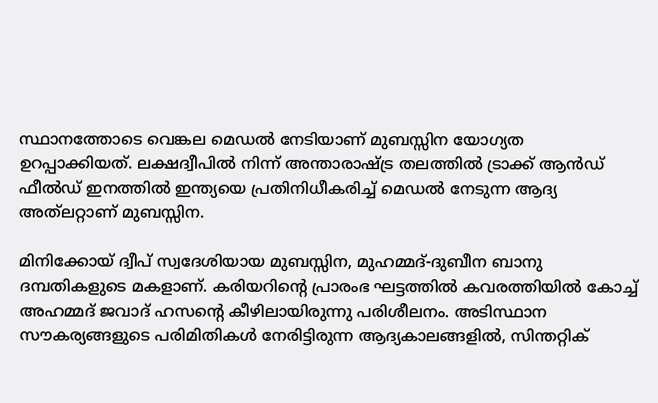സ്ഥാനത്തോടെ വെങ്കല മെഡൽ നേടിയാണ് മുബസ്സിന യോഗ്യത ഉറപ്പാക്കിയത്. ലക്ഷദ്വീപിൽ നിന്ന് അന്താരാഷ്ട്ര തലത്തിൽ ട്രാക്ക് ആൻഡ് ഫീൽഡ് ഇനത്തിൽ ഇന്ത്യയെ പ്രതിനിധീകരിച്ച് മെഡൽ നേടുന്ന ആദ്യ അത്‌ലറ്റാണ് മുബസ്സിന.

മിനിക്കോയ് ദ്വീപ് സ്വദേശിയായ മുബസ്സിന, മുഹമ്മദ്-ദുബീന ബാനു ദമ്പതികളുടെ മകളാണ്. കരിയറിന്റെ പ്രാരംഭ ഘട്ടത്തിൽ കവരത്തിയിൽ കോച്ച് അഹമ്മദ് ജവാദ് ഹസന്റെ കീഴിലായിരുന്നു പരിശീലനം. അടിസ്ഥാന സൗകര്യങ്ങളുടെ പരിമിതികൾ നേരിട്ടിരുന്ന ആദ്യകാലങ്ങളിൽ, സിന്തറ്റിക്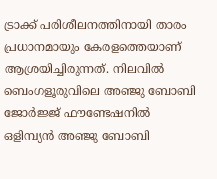ട്രാക്ക് പരിശീലനത്തിനായി താരം പ്രധാനമായും കേരളത്തെയാണ് ആശ്രയിച്ചിരുന്നത്. നിലവിൽ ബെംഗളൂരുവിലെ അഞ്ജു ബോബി ജോർജ്ജ് ഫൗണ്ടേഷനിൽ ഒളിമ്പ്യൻ അഞ്ജു ബോബി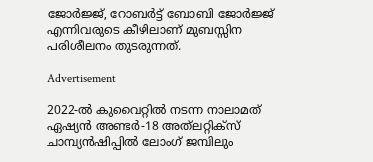ജോർജ്ജ്, റോബർട്ട് ബോബി ജോർജ്ജ് എന്നിവരുടെ കീഴിലാണ് മുബസ്സിന പരിശീലനം തുടരുന്നത്.

Advertisement

2022-ൽ കുവൈറ്റിൽ നടന്ന നാലാമത് ഏഷ്യൻ അണ്ടർ-18 അത്‌ലറ്റിക്സ് ചാമ്പ്യൻഷിപ്പിൽ ലോംഗ് ജമ്പിലും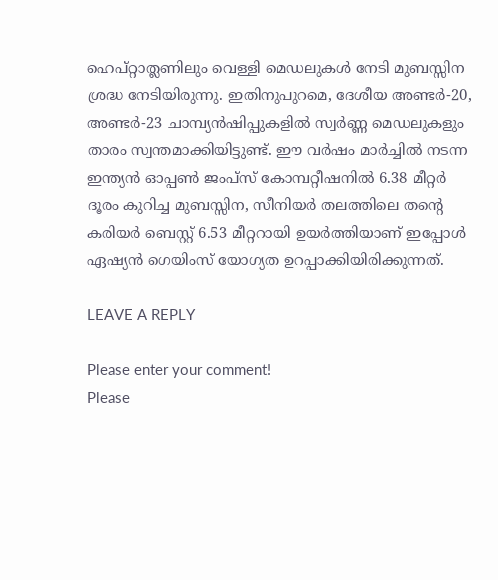ഹെപ്റ്റാത്ലണിലും വെള്ളി മെഡലുകൾ നേടി മുബസ്സിന ശ്രദ്ധ നേടിയിരുന്നു. ഇതിനുപുറമെ, ദേശീയ അണ്ടർ-20, അണ്ടർ-23 ചാമ്പ്യൻഷിപ്പുകളിൽ സ്വർണ്ണ മെഡലുകളും താരം സ്വന്തമാക്കിയിട്ടുണ്ട്. ഈ വർഷം മാർച്ചിൽ നടന്ന ഇന്ത്യൻ ഓപ്പൺ ജംപ്സ് കോമ്പറ്റീഷനിൽ 6.38 മീറ്റർ ദൂരം കുറിച്ച മുബസ്സിന, സീനിയർ തലത്തിലെ തന്റെ കരിയർ ബെസ്റ്റ് 6.53 മീറ്ററായി ഉയർത്തിയാണ് ഇപ്പോൾ ഏഷ്യൻ ഗെയിംസ് യോഗ്യത ഉറപ്പാക്കിയിരിക്കുന്നത്.

LEAVE A REPLY

Please enter your comment!
Please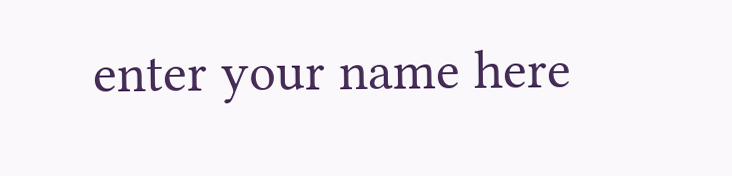enter your name here